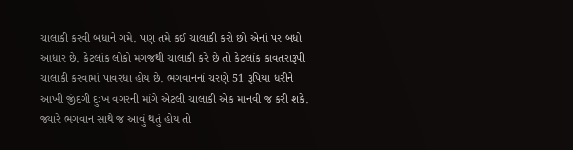ચાલાકી કરવી બધાને ગમે. પણ તમે કઈ ચાલાકી કરો છો એનાં પર બધો આધાર છે. કેટલાંક લોકો મગજથી ચાલાકી કરે છે તો કેટલાંક કાવતરારૂપી ચાલાકી કરવામાં પાવરધા હોય છે. ભગવાનનાં ચરણે 51 રૂપિયા ધરીને આખી જીંદગી દુઃખ વગરની માંગે એટલી ચાલાકી એક માનવી જ કરી શકે. જ્યારે ભગવાન સાથે જ આવું થતું હોય તો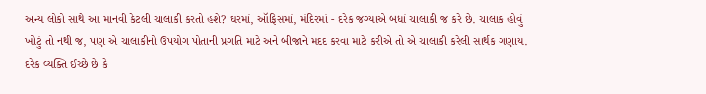અન્ય લોકો સાથે આ માનવી કેટલી ચાલાકી કરતો હશે? ઘરમાં, ઑફિસમાં, મંદિરમાં - દરેક જગ્યાએ બધાં ચાલાકી જ કરે છે. ચાલાક હોવું ખોટું તો નથી જ, પણ એ ચાલાકીનો ઉપયોગ પોતાની પ્રગતિ માટે અને બીજાને મદદ કરવા માટે કરીએ તો એ ચાલાકી કરેલી સાર્થક ગણાય.
દરેક વ્યક્તિ ઈચ્છે છે કે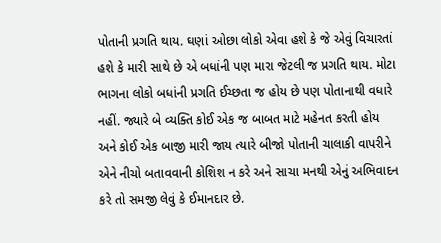પોતાની પ્રગતિ થાય. ઘણાં ઓછા લોકો એવા હશે કે જે એવું વિચારતાં હશે કે મારી સાથે છે એ બધાંની પણ મારા જેટલી જ પ્રગતિ થાય. મોટા ભાગના લોકો બધાંની પ્રગતિ ઈચ્છતા જ હોય છે પણ પોતાનાથી વધારે નહીં. જ્યારે બે વ્યક્તિ કોઈ એક જ બાબત માટે મહેનત કરતી હોય અને કોઈ એક બાજી મારી જાય ત્યારે બીજો પોતાની ચાલાકી વાપરીને એને નીચો બતાવવાની કોશિશ ન કરે અને સાચા મનથી એનું અભિવાદન કરે તો સમજી લેવું કે ઈમાનદાર છે.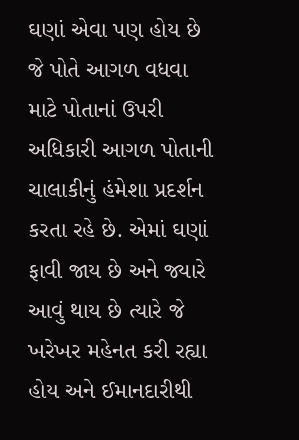ઘણાં એવા પણ હોય છે જે પોતે આગળ વધવા માટે પોતાનાં ઉપરી અધિકારી આગળ પોતાની ચાલાકીનું હંમેશા પ્રદર્શન કરતા રહે છે. એમાં ઘણાં ફાવી જાય છે અને જ્યારે આવું થાય છે ત્યારે જે ખરેખર મહેનત કરી રહ્યા હોય અને ઈમાનદારીથી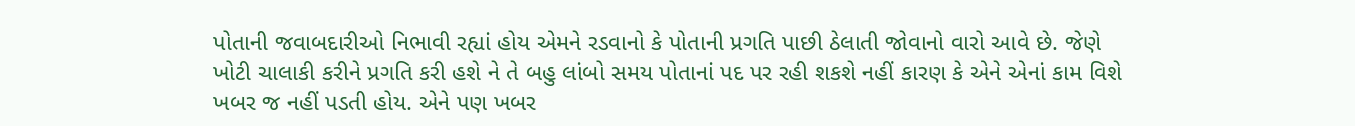પોતાની જવાબદારીઓ નિભાવી રહ્યાં હોય એમને રડવાનો કે પોતાની પ્રગતિ પાછી ઠેલાતી જોવાનો વારો આવે છે. જેણે ખોટી ચાલાકી કરીને પ્રગતિ કરી હશે ને તે બહુ લાંબો સમય પોતાનાં પદ પર રહી શકશે નહીં કારણ કે એને એનાં કામ વિશે ખબર જ નહીં પડતી હોય. એને પણ ખબર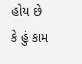હોય છે કે હું કામ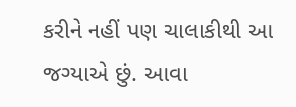કરીને નહીં પણ ચાલાકીથી આ જગ્યાએ છું. આવા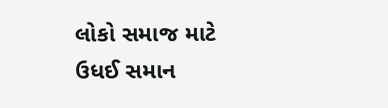લોકો સમાજ માટે ઉધઈ સમાન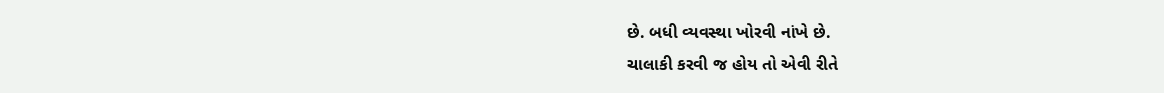છે. બધી વ્યવસ્થા ખોરવી નાંખે છે.
ચાલાકી કરવી જ હોય તો એવી રીતે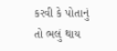કરવી કે પોતાનું તો ભલું થાય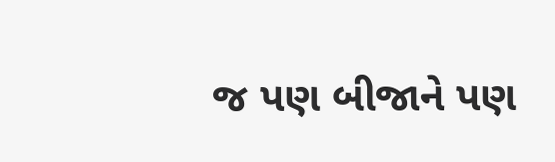જ પણ બીજાને પણ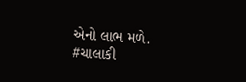એનો લાભ મળે.
#ચાલાકી